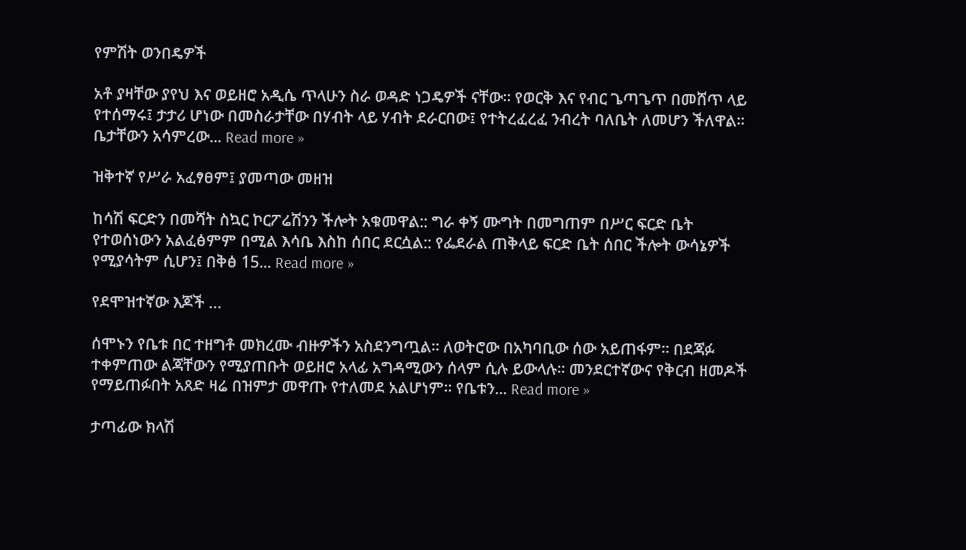የምሽት ወንበዴዎች

አቶ ያዛቸው ያየህ እና ወይዘሮ አዲሴ ጥላሁን ስራ ወዳድ ነጋዴዎች ናቸው። የወርቅ እና የብር ጌጣጌጥ በመሸጥ ላይ የተሰማሩ፤ ታታሪ ሆነው በመስራታቸው በሃብት ላይ ሃብት ደራርበው፤ የተትረፈረፈ ንብረት ባለቤት ለመሆን ችለዋል። ቤታቸውን አሳምረው... Read more »

ዝቅተኛ የሥራ አፈፃፀም፤ ያመጣው መዘዝ

ከሳሽ ፍርድን በመሻት ስኳር ኮርፖሬሽንን ችሎት አቁመዋል:: ግራ ቀኝ ሙግት በመግጠም በሥር ፍርድ ቤት የተወሰነውን አልፈፅምም በሚል እሳቤ እስከ ሰበር ደርሷል:: የፌደራል ጠቅላይ ፍርድ ቤት ሰበር ችሎት ውሳኔዎች የሚያሳትም ሲሆን፤ በቅፅ 15... Read more »

የደሞዝተኛው እጆች …

ሰሞኑን የቤቱ በር ተዘግቶ መክረሙ ብዙዎችን አስደንግጧል። ለወትሮው በአካባቢው ሰው አይጠፋም። በደጃፉ ተቀምጠው ልጃቸውን የሚያጠቡት ወይዘሮ አላፊ አግዳሚውን ሰላም ሲሉ ይውላሉ። መንደርተኛውና የቅርብ ዘመዶች የማይጠፉበት አጸድ ዛሬ በዝምታ መዋጡ የተለመደ አልሆነም፡፡ የቤቱን... Read more »

ታጣፊው ክላሽ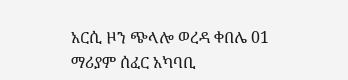አርሲ ዞን ጭላሎ ወረዳ ቀበሌ 01 ማሪያም ሰፈር አካባቢ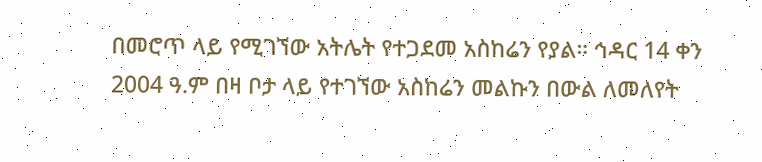በመሮጥ ላይ የሚገኘው አትሌት የተጋደመ አስከሬን የያል። ኅዳር 14 ቀን 2004 ዓ.ም በዛ ቦታ ላይ የተገኘው አስከሬን መልኩን በውል ለመለየት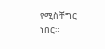የሚስቸግር ነበር።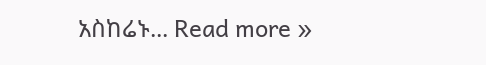አስከሬኑ... Read more »